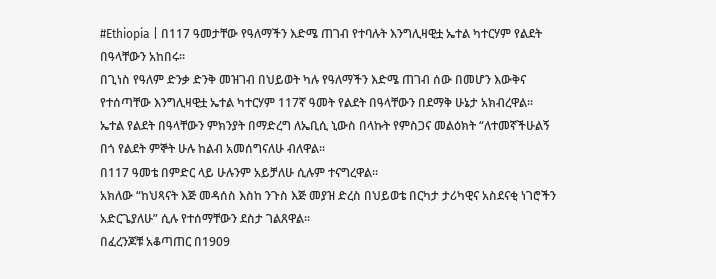#Ethiopia | በ117 ዓመታቸው የዓለማችን እድሜ ጠገብ የተባሉት እንግሊዛዊቷ ኤተል ካተርሃም የልደት በዓላቸውን አከበሩ።
በጊነስ የዓለም ድንቃ ድንቅ መዝገብ በህይወት ካሉ የዓለማችን እድሜ ጠገብ ሰው በመሆን እውቅና የተሰጣቸው እንግሊዛዊቷ ኤተል ካተርሃም 117ኛ ዓመት የልደት በዓላቸውን በደማቅ ሁኔታ አክብረዋል።
ኤተል የልደት በዓላቸውን ምክንያት በማድረግ ለኤቢሲ ኒውስ በላኩት የምስጋና መልዕክት “ለተመኛችሁልኝ በጎ የልደት ምኞት ሁሉ ከልብ አመሰግናለሁ ብለዋል።
በ117 ዓመቴ በምድር ላይ ሁሉንም አይቻለሁ ሲሉም ተናግረዋል።
አክለው “ከህጻናት እጅ መዳሰስ እስከ ንጉስ እጅ መያዝ ድረስ በህይወቴ በርካታ ታሪካዊና አስደናቂ ነገሮችን አድርጌያለሁ” ሲሉ የተሰማቸውን ደስታ ገልጸዋል።
በፈረንጆቹ አቆጣጠር በ1909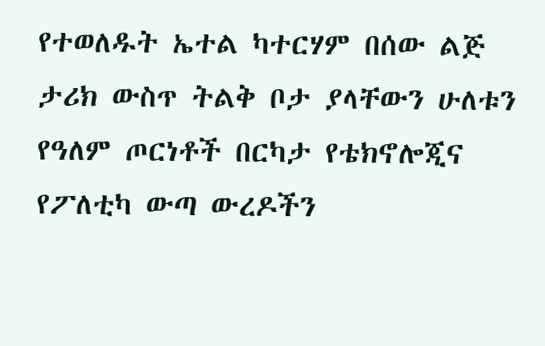የተወለዱት ኤተል ካተርሃም በሰው ልጅ ታሪክ ውስጥ ትልቅ ቦታ ያላቸውን ሁለቱን የዓለም ጦርነቶች በርካታ የቴክኖሎጂና የፖለቲካ ውጣ ውረዶችን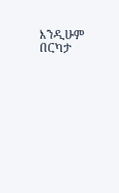እንዲሁም በርካታ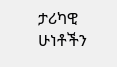ታሪካዊ ሁነቶችን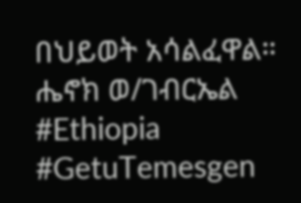በህይወት አሳልፈዋል።
ሔኖክ ወ/ገብርኤል
#Ethiopia #GetuTemesgen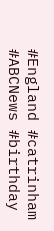#England #catrinham
#ABCNews #birthday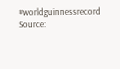#worldguinnessrecord
Source: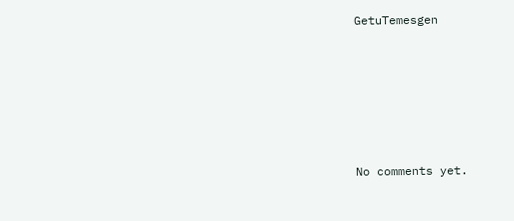GetuTemesgen








No comments yet.